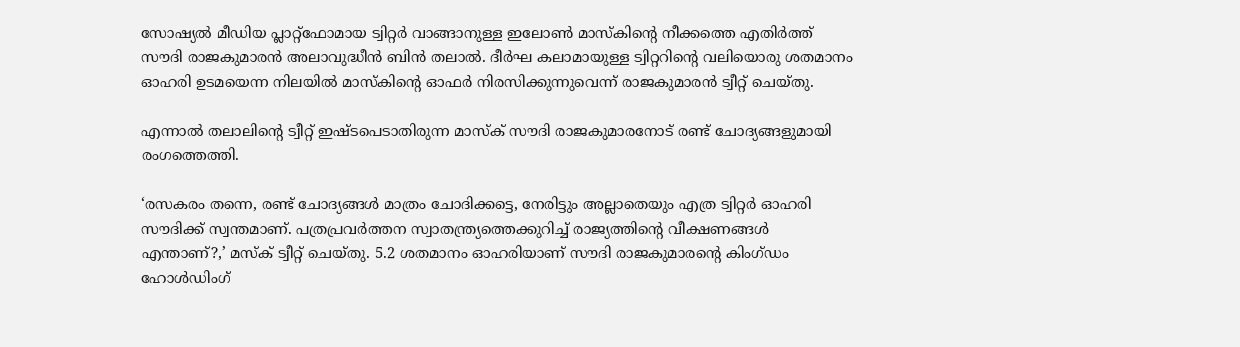സോഷ്യൽ മീഡിയ പ്ലാറ്റ്ഫോമായ ട്വിറ്റർ വാങ്ങാനുള്ള ഇലോൺ മാസ്കിന്റെ നീക്കത്തെ എതിർത്ത് സൗദി രാജകുമാരൻ അലാവുദ്ധീൻ ബിൻ തലാൽ. ദീർഘ കലാമായുള്ള ട്വിറ്ററിന്റെ വലിയൊരു ശതമാനം ഓഹരി ഉടമയെന്ന നിലയിൽ മാസ്കിന്റെ ഓഫർ നിരസിക്കുന്നുവെന്ന് രാജകുമാരൻ ട്വീറ്റ് ചെയ്തു.

എന്നാൽ തലാലിന്റെ ട്വീറ്റ് ഇഷ്ടപെടാതിരുന്ന മാസ്ക് സൗദി രാജകുമാരനോട് രണ്ട് ചോദ്യങ്ങളുമായി രംഗത്തെത്തി.

‘രസകരം തന്നെ, രണ്ട് ചോദ്യങ്ങൾ മാത്രം ചോദിക്കട്ടെ, നേരിട്ടും അല്ലാതെയും എത്ര ട്വിറ്റർ ഓഹരി സൗദിക്ക് സ്വന്തമാണ്. പത്രപ്രവർത്തന സ്വാതന്ത്ര്യത്തെക്കുറിച്ച് രാജ്യത്തിന്റെ വീക്ഷണങ്ങൾ എന്താണ്?,’ മസ്ക് ട്വീറ്റ് ചെയ്തു. 5.2 ശതമാനം ഓഹരിയാണ് സൗദി രാജകുമാരന്റെ കിംഗ്ഡം ഹോള്‍ഡിംഗ്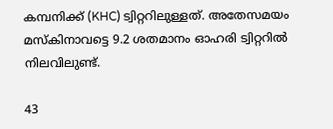കമ്പനിക്ക് (KHC) ട്വിറ്ററിലുള്ളത്. അതേസമയം മസ്കിനാവട്ടെ 9.2 ശതമാനം ഓഹരി ട്വിറ്ററിൽ നിലവിലുണ്ട്.

43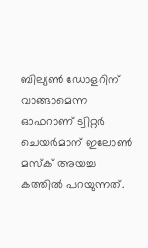ബില്യൺ ഡോളറിന് വാങ്ങാമെന്ന ഓഫറാണ് ട്വിറ്റര്‍ ചെയര്‍മാന് ഇലോണ്‍ മസ്‌ക് അയച്ച കത്തില്‍ പറയുന്നത്.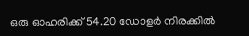ഒരു ഓഹരിക്ക് 54.20 ഡോളര്‍ നിരക്കില്‍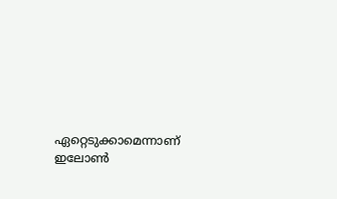ഏറ്റെടുക്കാമെന്നാണ് ഇലോണ്‍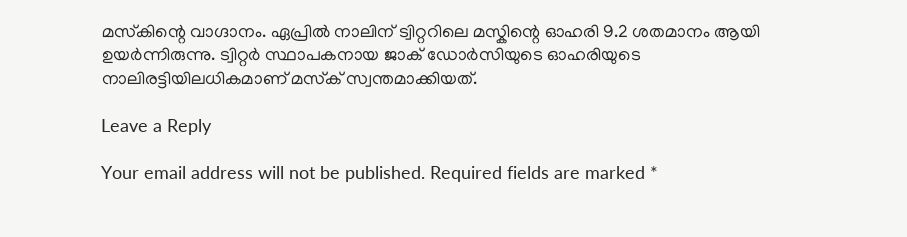മസ്‌കിന്റെ വാഗ്ദാനം. ഏപ്രിൽ നാലിന് ട്വിറ്ററിലെ മസ്കിന്റെ ഓഹരി 9.2 ശതമാനം ആയി ഉയർന്നിരുന്നു. ട്വിറ്റര്‍ സ്ഥാപകനായ ജാക് ഡോര്‍സിയുടെ ഓഹരിയുടെ നാലിരട്ടിയിലധികമാണ് മസ്‌ക് സ്വന്തമാക്കിയത്.

Leave a Reply

Your email address will not be published. Required fields are marked *